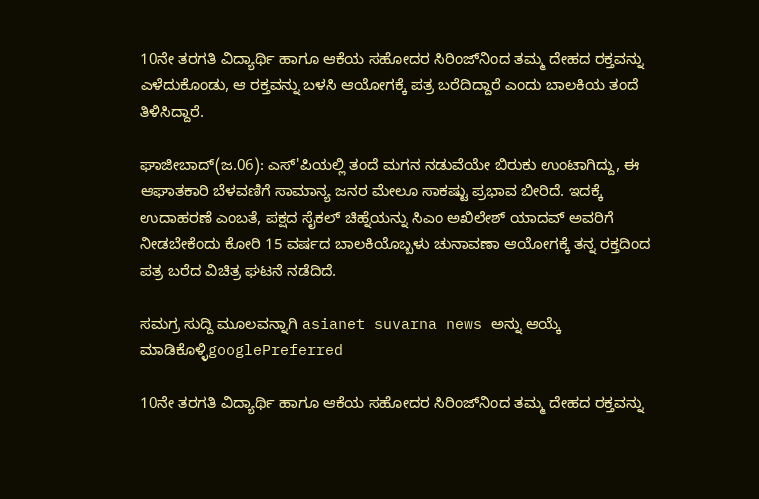10ನೇ ತರಗತಿ ವಿದ್ಯಾರ್ಥಿ ಹಾಗೂ ಆಕೆಯ ಸಹೋದರ ಸಿರಿಂಜ್‌ನಿಂದ ತಮ್ಮ ದೇಹದ ರಕ್ತವನ್ನು ಎಳೆದುಕೊಂಡು, ಆ ರಕ್ತವನ್ನು ಬಳಸಿ ಆಯೋಗಕ್ಕೆ ಪತ್ರ ಬರೆದಿದ್ದಾರೆ ಎಂದು ಬಾಲಕಿಯ ತಂದೆ ತಿಳಿಸಿದ್ದಾರೆ.

ಘಾಜೀಬಾದ್(ಜ.06): ಎಸ್‌'ಪಿಯಲ್ಲಿ ತಂದೆ ಮಗನ ನಡುವೆಯೇ ಬಿರುಕು ಉಂಟಾಗಿದ್ದು, ಈ ಆಘಾತಕಾರಿ ಬೆಳವಣಿಗೆ ಸಾಮಾನ್ಯ ಜನರ ಮೇಲೂ ಸಾಕಷ್ಟು ಪ್ರಭಾವ ಬೀರಿದೆ. ಇದಕ್ಕೆ ಉದಾಹರಣೆ ಎಂಬತೆ, ಪಕ್ಷದ ಸೈಕಲ್ ಚಿಹ್ನೆಯನ್ನು ಸಿಎಂ ಅಖಿಲೇಶ್ ಯಾದವ್ ಅವರಿಗೆ ನೀಡಬೇಕೆಂದು ಕೋರಿ 15 ವರ್ಷದ ಬಾಲಕಿಯೊಬ್ಬಳು ಚುನಾವಣಾ ಆಯೋಗಕ್ಕೆ ತನ್ನ ರಕ್ತದಿಂದ ಪತ್ರ ಬರೆದ ವಿಚಿತ್ರ ಘಟನೆ ನಡೆದಿದೆ.

ಸಮಗ್ರ ಸುದ್ದಿ ಮೂಲವನ್ನಾಗಿ asianet suvarna news ಅನ್ನು ಆಯ್ಕೆ ಮಾಡಿಕೊಳ್ಳಿgooglePreferred

10ನೇ ತರಗತಿ ವಿದ್ಯಾರ್ಥಿ ಹಾಗೂ ಆಕೆಯ ಸಹೋದರ ಸಿರಿಂಜ್‌ನಿಂದ ತಮ್ಮ ದೇಹದ ರಕ್ತವನ್ನು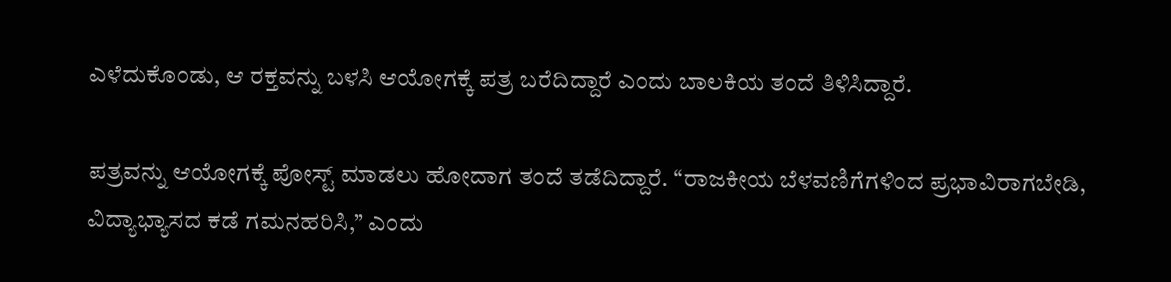ಎಳೆದುಕೊಂಡು, ಆ ರಕ್ತವನ್ನು ಬಳಸಿ ಆಯೋಗಕ್ಕೆ ಪತ್ರ ಬರೆದಿದ್ದಾರೆ ಎಂದು ಬಾಲಕಿಯ ತಂದೆ ತಿಳಿಸಿದ್ದಾರೆ.

ಪತ್ರವನ್ನು ಆಯೋಗಕ್ಕೆ ಪೋಸ್ಟ್ ಮಾಡಲು ಹೋದಾಗ ತಂದೆ ತಡೆದಿದ್ದಾರೆ. ‘‘ರಾಜಕೀಯ ಬೆಳವಣಿಗೆಗಳಿಂದ ಪ್ರಭಾವಿರಾಗಬೇಡಿ, ವಿದ್ಯಾಭ್ಯಾಸದ ಕಡೆ ಗಮನಹರಿಸಿ,’’ ಎಂದು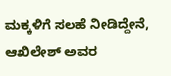ಮಕ್ಕಳಿಗೆ ಸಲಹೆ ನೀಡಿದ್ದೇನೆ, ಆಖಿಲೇಶ್ ಅವರ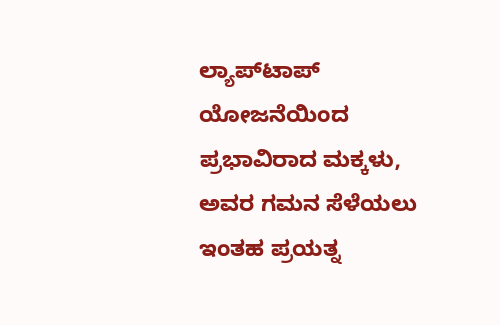ಲ್ಯಾಪ್‌ಟಾಪ್ ಯೋಜನೆಯಿಂದ ಪ್ರಭಾವಿರಾದ ಮಕ್ಕಳು, ಅವರ ಗಮನ ಸೆಳೆಯಲು ಇಂತಹ ಪ್ರಯತ್ನ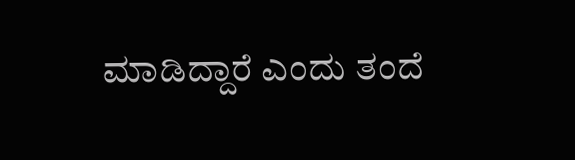ಮಾಡಿದ್ದಾರೆ ಎಂದು ತಂದೆ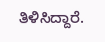ತಿಳಿಸಿದ್ದಾರೆ.